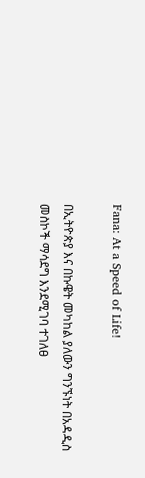Fana: At a Speed of Life!

በኢትዮጵያ እና በኩዌት መካከል ያለውን ግንኙነት በአዳዲስ መስኮች ማሳደግ እንደሚገባ ተገለፀ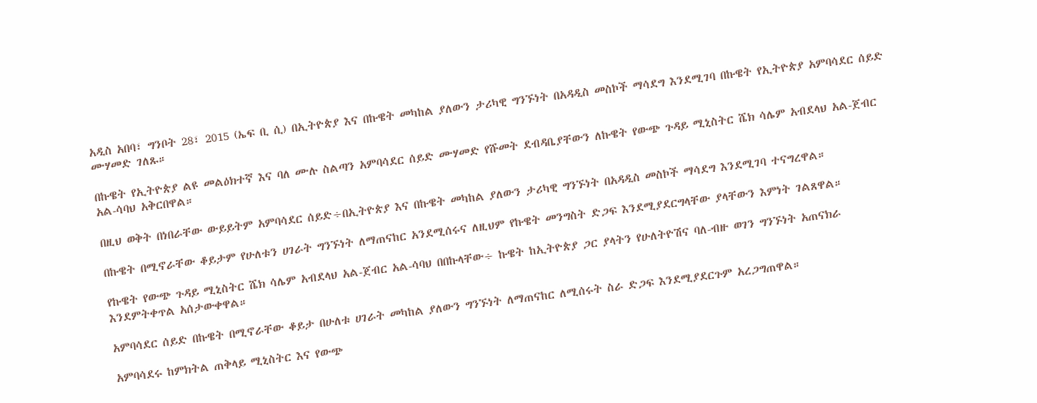አዲስ አበባ፣ ግንቦት 28፣ 2015 (ኤፍ ቢ ሲ) በኢትዮጵያ እና በኩዌት መካከል ያለውን ታሪካዊ ግንኙነት በአዳዲስ መስኮች ማሳደግ እንደሚገባ በኩዌት የኢትዮጵያ አምባሳደር ሰይድ ሙሃመድ ገለጹ።

በኩዌት የኢትዮጵያ ልዩ መልዕክተኛ እና ባለ ሙሉ ስልጣን አምባሳደር ሰይድ ሙሃመድ የሹመት ደብዳቤያቸውን ለኩዌት የውጭ ጉዳይ ሚኒስትር ሼክ ሳሌም አብደላህ አል-ጀብር አል-ሳባህ አቅርበዋል።

በዚህ ወቅት በነበራቸው ውይይትም አምባሳደር ሰይድ÷በኢትዮጵያ እና በኩዌት መካከል ያለውን ታሪካዊ ግንኙነት በአዳዲስ መስኮች ማሳደግ እንደሚገባ ተናግረዋል።

በኩዌት በሚኖራቸው ቆይታም የሁለቱን ሀገራት ግንኙነት ለማጠናከር አንደሚሰሩና ለዚህም የኩዌት መንግስት ድጋፍ እንደሚያደርግላቸው ያላቸውን እምነት ገልጸዋል።

የኩዌት የውጭ ጉዳይ ሚኒስትር ሼክ ሳሌም አብደላህ አል-ጀብር አል-ሳባህ በበኩላቸው÷ ኩዌት ከኢትዮጵያ ጋር ያላትን የሁለትዮሽና ባለ-ብዙ ወገን ግንኙነት አጠናክራ እንደምትቀጥል አሰታውቀዋል።

አምባሳደር ሰይድ በኩዌት በሚኖራቸው ቆይታ በሁለቱ ሀገራት መካከል ያለውን ግንኙነት ለማጠናከር ለሚሰሩት ስራ ድጋፍ እንደሚያደርጉም አረጋግጠዋል።

አምባሳደሩ ከምክትል ጠቅላይ ሚኒስትር እና የውጭ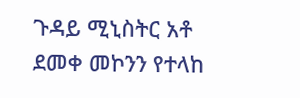ጉዳይ ሚኒስትር አቶ ደመቀ መኮንን የተላከ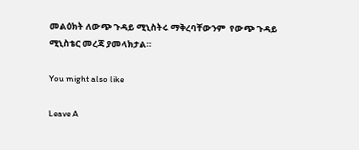መልዕክት ለውጭ ጉዳይ ሚኒስትሩ ማቅረባቸውንም  የውጭ ጉዳይ ሚኒስቴር መረጃ ያመላክታል።

You might also like

Leave A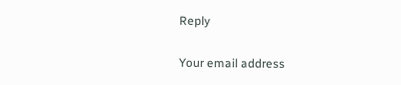Reply

Your email address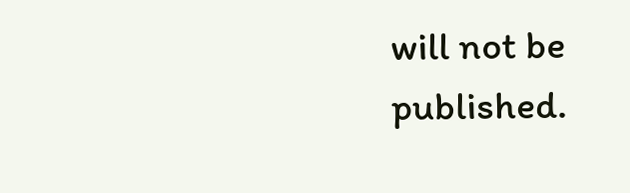will not be published.